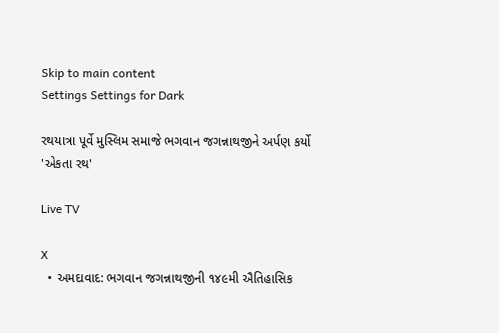Skip to main content
Settings Settings for Dark

રથયાત્રા પૂર્વે મુસ્લિમ સમાજે ભગવાન જગન્નાથજીને અર્પણ કર્યો 'એકતા રથ'

Live TV

X
  • અમદાવાદ: ભગવાન જગન્નાથજીની ૧૪૯મી ઐતિહાસિક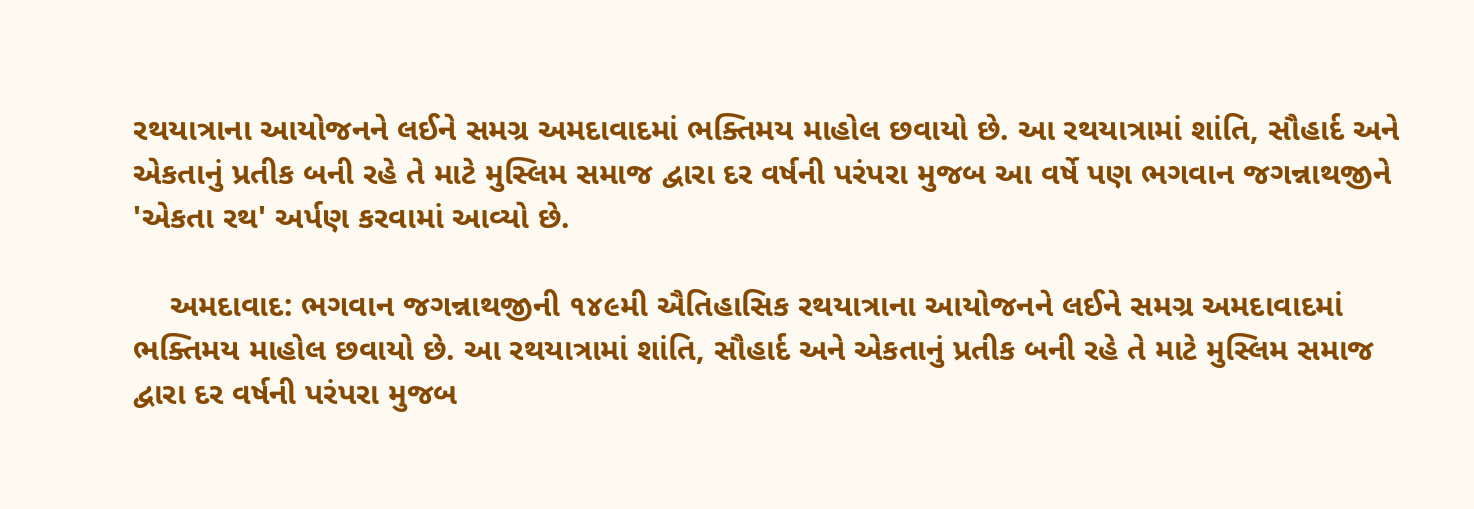રથયાત્રાના આયોજનને લઈને સમગ્ર અમદાવાદમાં ભક્તિમય માહોલ છવાયો છે. આ રથયાત્રામાં શાંતિ, સૌહાર્દ અને એકતાનું પ્રતીક બની રહે તે માટે મુસ્લિમ સમાજ દ્વારા દર વર્ષની પરંપરા મુજબ આ વર્ષે પણ ભગવાન જગન્નાથજીને 'એકતા રથ' અર્પણ કરવામાં આવ્યો છે.

    અમદાવાદ: ભગવાન જગન્નાથજીની ૧૪૯મી ઐતિહાસિક રથયાત્રાના આયોજનને લઈને સમગ્ર અમદાવાદમાં ભક્તિમય માહોલ છવાયો છે. આ રથયાત્રામાં શાંતિ, સૌહાર્દ અને એકતાનું પ્રતીક બની રહે તે માટે મુસ્લિમ સમાજ દ્વારા દર વર્ષની પરંપરા મુજબ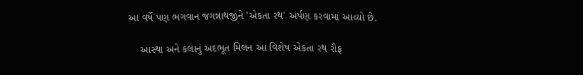આ વર્ષે પણ ભગવાન જગન્નાથજીને 'એકતા રથ' અર્પણ કરવામાં આવ્યો છે.

    આસ્થા અને કલાનું અદભૂત મિલન આ વિશેષ એકતા રથ રૌફ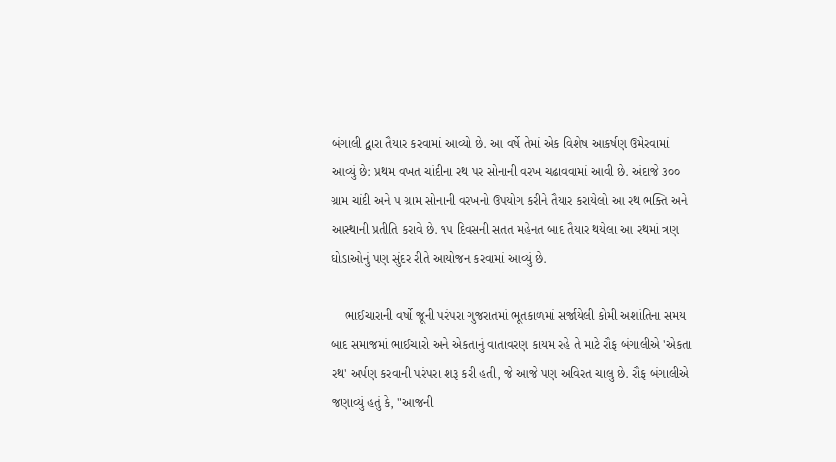બંગાલી દ્વારા તૈયાર કરવામાં આવ્યો છે. આ વર્ષે તેમાં એક વિશેષ આકર્ષણ ઉમેરવામાં આવ્યું છે: પ્રથમ વખત ચાંદીના રથ પર સોનાની વરખ ચઢાવવામાં આવી છે. અંદાજે ૩૦૦ ગ્રામ ચાંદી અને ૫ ગ્રામ સોનાની વરખનો ઉપયોગ કરીને તૈયાર કરાયેલો આ રથ ભક્તિ અને આસ્થાની પ્રતીતિ કરાવે છે. ૧૫ દિવસની સતત મહેનત બાદ તૈયાર થયેલા આ રથમાં ત્રણ ઘોડાઓનું પણ સુંદર રીતે આયોજન કરવામાં આવ્યું છે.

    ભાઈચારાની વર્ષો જૂની પરંપરા ગુજરાતમાં ભૂતકાળમાં સર્જાયેલી કોમી અશાંતિના સમય બાદ સમાજમાં ભાઈચારો અને એકતાનું વાતાવરણ કાયમ રહે તે માટે રૌફ બંગાલીએ 'એકતા રથ' અર્પણ કરવાની પરંપરા શરૂ કરી હતી, જે આજે પણ અવિરત ચાલુ છે. રૌફ બંગાલીએ જણાવ્યું હતું કે, "આજની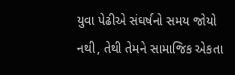યુવા પેઢીએ સંઘર્ષનો સમય જોયો નથી, તેથી તેમને સામાજિક એકતા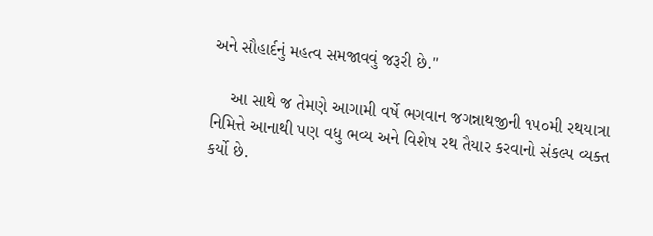અને સૌહાર્દનું મહત્વ સમજાવવું જરૂરી છે."

    આ સાથે જ તેમણે આગામી વર્ષે ભગવાન જગન્નાથજીની ૧૫૦મી રથયાત્રા નિમિત્તે આનાથી પણ વધુ ભવ્ય અને વિશેષ રથ તૈયાર કરવાનો સંકલ્પ વ્યક્ત કર્યો છે.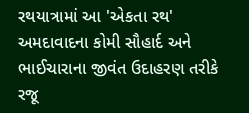રથયાત્રામાં આ 'એકતા રથ' અમદાવાદના કોમી સૌહાર્દ અને ભાઈચારાના જીવંત ઉદાહરણ તરીકે રજૂ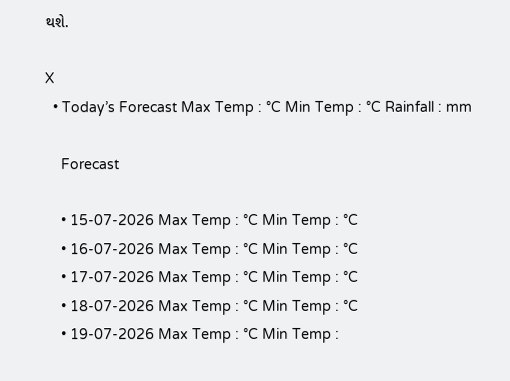થશે.

X
  • Today’s Forecast Max Temp : °C Min Temp : °C Rainfall : mm

    Forecast

    • 15-07-2026 Max Temp : °C Min Temp : °C
    • 16-07-2026 Max Temp : °C Min Temp : °C
    • 17-07-2026 Max Temp : °C Min Temp : °C
    • 18-07-2026 Max Temp : °C Min Temp : °C
    • 19-07-2026 Max Temp : °C Min Temp :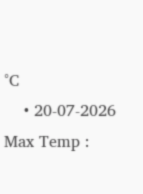°C
    • 20-07-2026 Max Temp :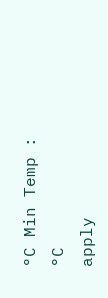°C Min Temp : °C
apply